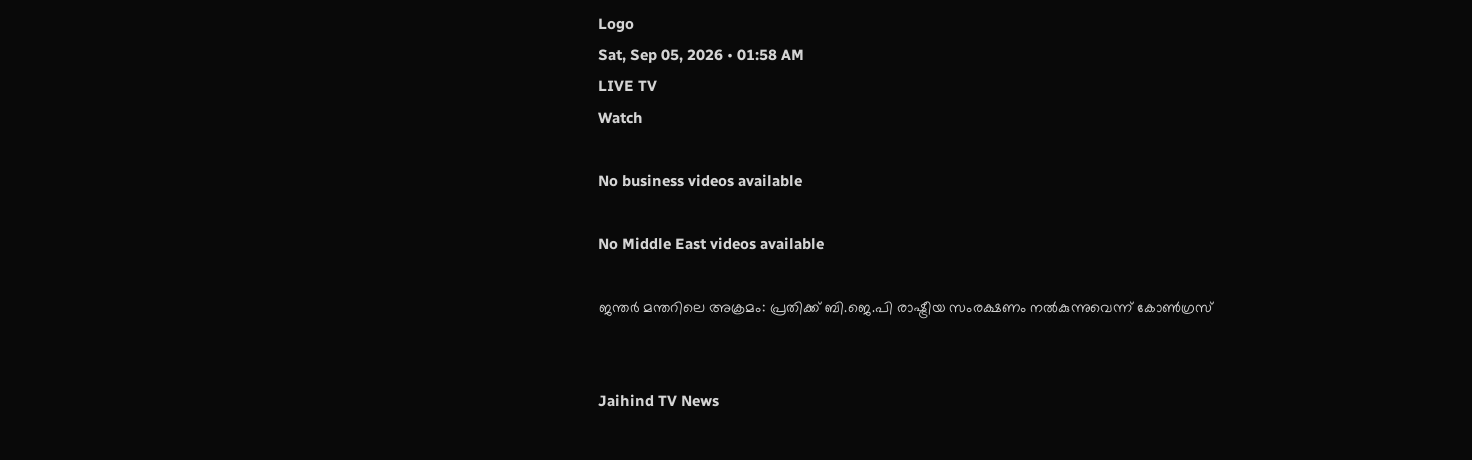Logo
Sat, Sep 05, 2026 • 01:58 AM
LIVE TV
Watch

No business videos available

No Middle East videos available

ജന്തര്‍ മന്തറിലെ അക്രമം: പ്രതിക്ക് ബി.ജെ.പി രാഷ്ട്രീയ സംരക്ഷണം നല്‍കുന്നുവെന്ന് കോണ്‍ഗ്രസ്


Jaihind TV News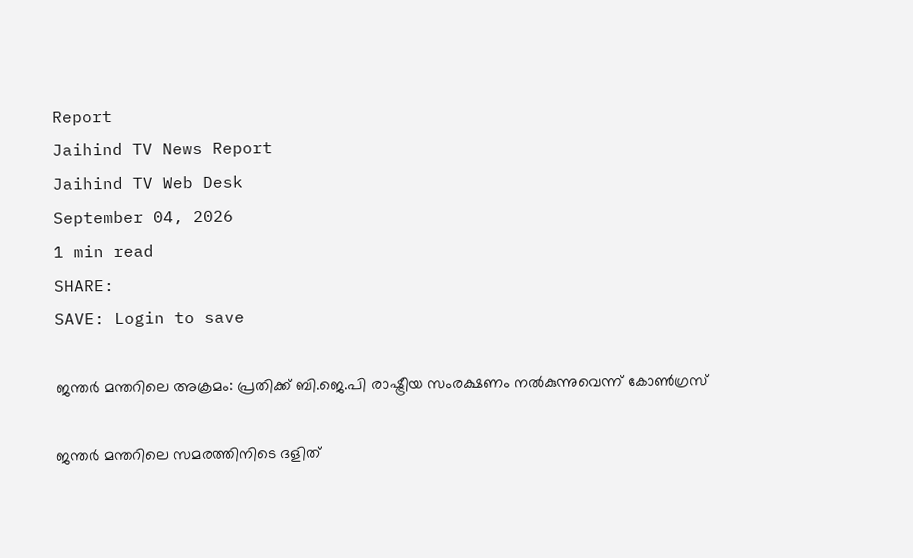Report
Jaihind TV News Report
Jaihind TV Web Desk
September 04, 2026
1 min read
SHARE:
SAVE: Login to save

ജന്തര്‍ മന്തറിലെ അക്രമം: പ്രതിക്ക് ബി.ജെ.പി രാഷ്ട്രീയ സംരക്ഷണം നല്‍കുന്നുവെന്ന് കോണ്‍ഗ്രസ്

ജന്തര്‍ മന്തറിലെ സമരത്തിനിടെ ദളിത്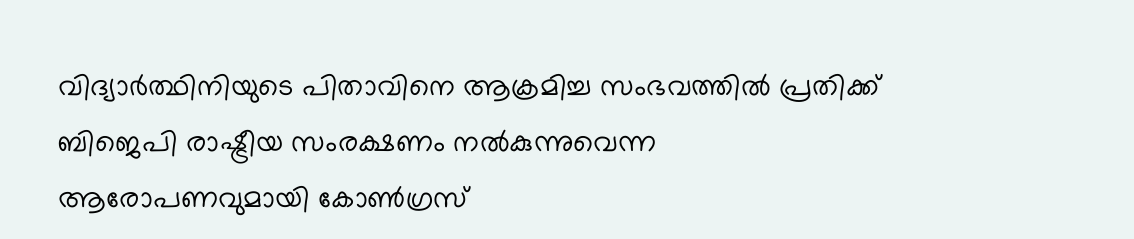വിദ്യാര്‍ത്ഥിനിയുടെ പിതാവിനെ ആക്രമിച്ച സംഭവത്തില്‍ പ്രതിക്ക് ബിജെപി രാഷ്ട്രീയ സംരക്ഷണം നല്‍കുന്നുവെന്ന ആരോപണവുമായി കോണ്‍ഗ്രസ്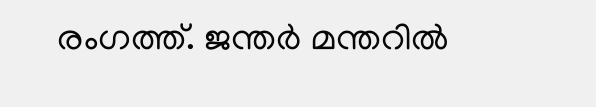രംഗത്ത്. ജന്തര്‍ മന്തറില്‍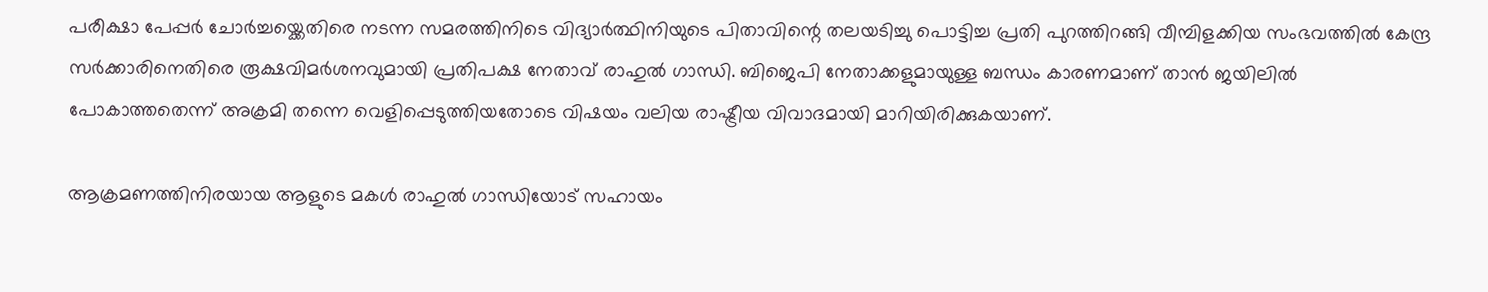പരീക്ഷാ പേപ്പര്‍ ചോര്‍ച്ചയ്ക്കെതിരെ നടന്ന സമരത്തിനിടെ വിദ്യാര്‍ത്ഥിനിയുടെ പിതാവിന്റെ തലയടിച്ചു പൊട്ടിച്ച പ്രതി പുറത്തിറങ്ങി വീമ്പിളക്കിയ സംഭവത്തില്‍ കേന്ദ്ര സര്‍ക്കാരിനെതിരെ രൂക്ഷവിമര്‍ശനവുമായി പ്രതിപക്ഷ നേതാവ് രാഹുല്‍ ഗാന്ധി. ബിജെപി നേതാക്കളുമായുള്ള ബന്ധം കാരണമാണ് താന്‍ ജയിലില്‍ പോകാത്തതെന്ന് അക്രമി തന്നെ വെളിപ്പെടുത്തിയതോടെ വിഷയം വലിയ രാഷ്ട്രീയ വിവാദമായി മാറിയിരിക്കുകയാണ്.

ആക്രമണത്തിനിരയായ ആളുടെ മകള്‍ രാഹുല്‍ ഗാന്ധിയോട് സഹായം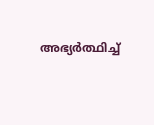അഭ്യര്‍ത്ഥിച്ച്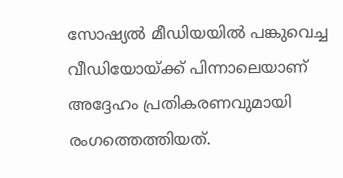സോഷ്യല്‍ മീഡിയയില്‍ പങ്കുവെച്ച വീഡിയോയ്ക്ക് പിന്നാലെയാണ് അദ്ദേഹം പ്രതികരണവുമായി രംഗത്തെത്തിയത്.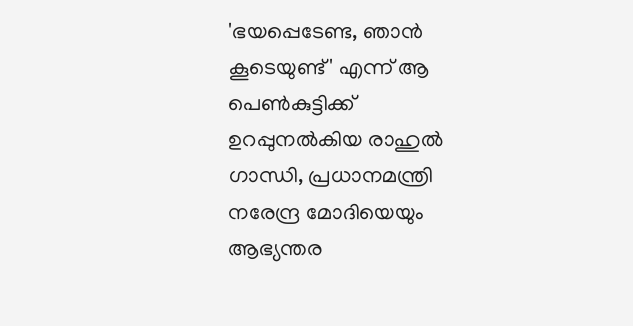'ഭയപ്പെടേണ്ട, ഞാന്‍ കൂടെയുണ്ട്' എന്ന് ആ പെണ്‍കുട്ടിക്ക് ഉറപ്പുനല്‍കിയ രാഹുല്‍ ഗാന്ധി, പ്രധാനമന്ത്രി നരേന്ദ്ര മോദിയെയും ആഭ്യന്തര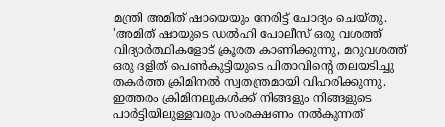മന്ത്രി അമിത് ഷായെയും നേരിട്ട് ചോദ്യം ചെയ്തു. 'അമിത് ഷായുടെ ഡല്‍ഹി പോലീസ് ഒരു വശത്ത് വിദ്യാര്‍ത്ഥികളോട് ക്രൂരത കാണിക്കുന്നു, മറുവശത്ത് ഒരു ദളിത് പെണ്‍കുട്ടിയുടെ പിതാവിന്റെ തലയടിച്ചു തകര്‍ത്ത ക്രിമിനല്‍ സ്വതന്ത്രമായി വിഹരിക്കുന്നു. ഇത്തരം ക്രിമിനലുകള്‍ക്ക് നിങ്ങളും നിങ്ങളുടെ പാര്‍ട്ടിയിലുള്ളവരും സംരക്ഷണം നല്‍കുന്നത്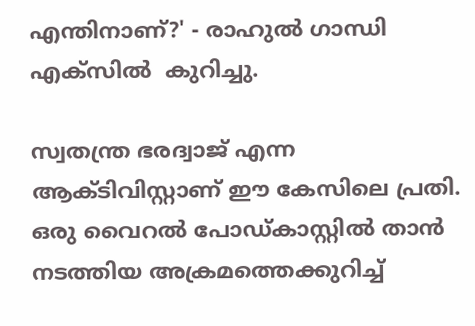എന്തിനാണ്?' - രാഹുല്‍ ഗാന്ധി എക്സില്‍  കുറിച്ചു.

സ്വതന്ത്ര ഭരദ്വാജ് എന്ന ആക്ടിവിസ്റ്റാണ് ഈ കേസിലെ പ്രതി. ഒരു വൈറല്‍ പോഡ്കാസ്റ്റില്‍ താന്‍ നടത്തിയ അക്രമത്തെക്കുറിച്ച്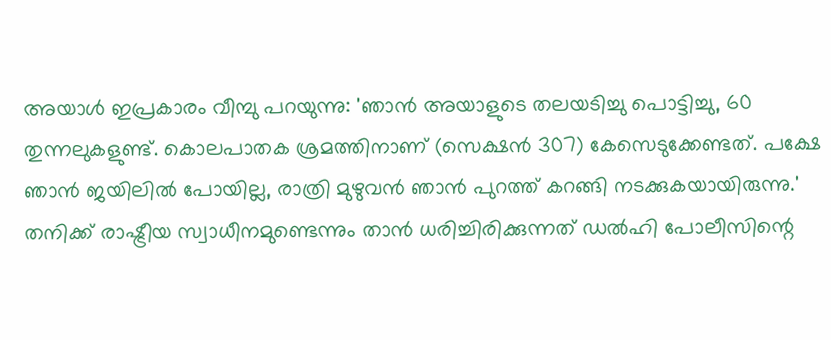അയാള്‍ ഇപ്രകാരം വീമ്പു പറയുന്നു: 'ഞാന്‍ അയാളുടെ തലയടിച്ചു പൊട്ടിച്ചു, 60 തുന്നലുകളുണ്ട്. കൊലപാതക ശ്രമത്തിനാണ് (സെക്ഷന്‍ 307) കേസെടുക്കേണ്ടത്. പക്ഷേ ഞാന്‍ ജയിലില്‍ പോയില്ല, രാത്രി മുഴുവന്‍ ഞാന്‍ പുറത്ത് കറങ്ങി നടക്കുകയായിരുന്നു.' തനിക്ക് രാഷ്ട്രീയ സ്വാധീനമുണ്ടെന്നും താന്‍ ധരിച്ചിരിക്കുന്നത് ഡല്‍ഹി പോലീസിന്റെ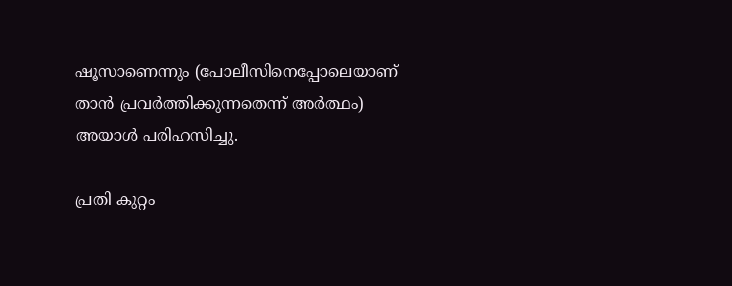ഷൂസാണെന്നും (പോലീസിനെപ്പോലെയാണ് താന്‍ പ്രവര്‍ത്തിക്കുന്നതെന്ന് അര്‍ത്ഥം) അയാള്‍ പരിഹസിച്ചു.

പ്രതി കുറ്റം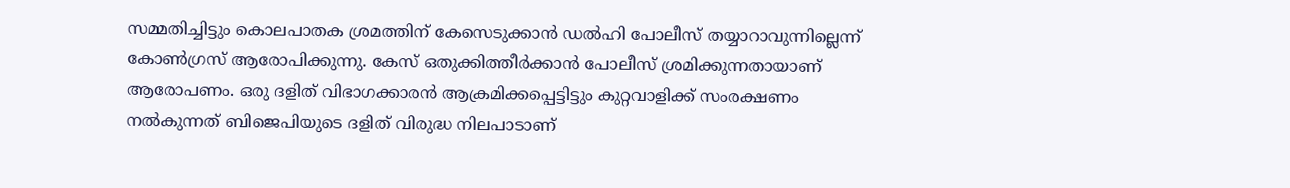സമ്മതിച്ചിട്ടും കൊലപാതക ശ്രമത്തിന് കേസെടുക്കാന്‍ ഡല്‍ഹി പോലീസ് തയ്യാറാവുന്നില്ലെന്ന് കോണ്‍ഗ്രസ് ആരോപിക്കുന്നു. കേസ് ഒതുക്കിത്തീര്‍ക്കാന്‍ പോലീസ് ശ്രമിക്കുന്നതായാണ് ആരോപണം. ഒരു ദളിത് വിഭാഗക്കാരന്‍ ആക്രമിക്കപ്പെട്ടിട്ടും കുറ്റവാളിക്ക് സംരക്ഷണം നല്‍കുന്നത് ബിജെപിയുടെ ദളിത് വിരുദ്ധ നിലപാടാണ്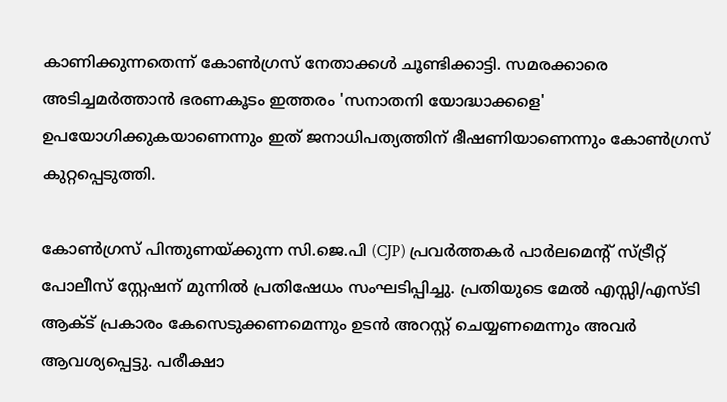കാണിക്കുന്നതെന്ന് കോണ്‍ഗ്രസ് നേതാക്കള്‍ ചൂണ്ടിക്കാട്ടി. സമരക്കാരെ അടിച്ചമര്‍ത്താന്‍ ഭരണകൂടം ഇത്തരം 'സനാതനി യോദ്ധാക്കളെ' ഉപയോഗിക്കുകയാണെന്നും ഇത് ജനാധിപത്യത്തിന് ഭീഷണിയാണെന്നും കോണ്‍ഗ്രസ് കുറ്റപ്പെടുത്തി.

കോണ്‍ഗ്രസ് പിന്തുണയ്ക്കുന്ന സി.ജെ.പി (CJP) പ്രവര്‍ത്തകര്‍ പാര്‍ലമെന്റ് സ്ട്രീറ്റ് പോലീസ് സ്റ്റേഷന് മുന്നില്‍ പ്രതിഷേധം സംഘടിപ്പിച്ചു. പ്രതിയുടെ മേല്‍ എസ്സി/എസ്ടി ആക്ട് പ്രകാരം കേസെടുക്കണമെന്നും ഉടന്‍ അറസ്റ്റ് ചെയ്യണമെന്നും അവര്‍ ആവശ്യപ്പെട്ടു. പരീക്ഷാ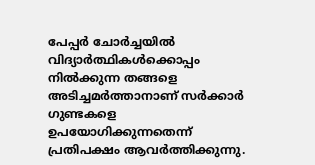പേപ്പര്‍ ചോര്‍ച്ചയില്‍ വിദ്യാര്‍ത്ഥികള്‍ക്കൊപ്പം നില്‍ക്കുന്ന തങ്ങളെ അടിച്ചമര്‍ത്താനാണ് സര്‍ക്കാര്‍ ഗുണ്ടകളെ ഉപയോഗിക്കുന്നതെന്ന് പ്രതിപക്ഷം ആവര്‍ത്തിക്കുന്നു.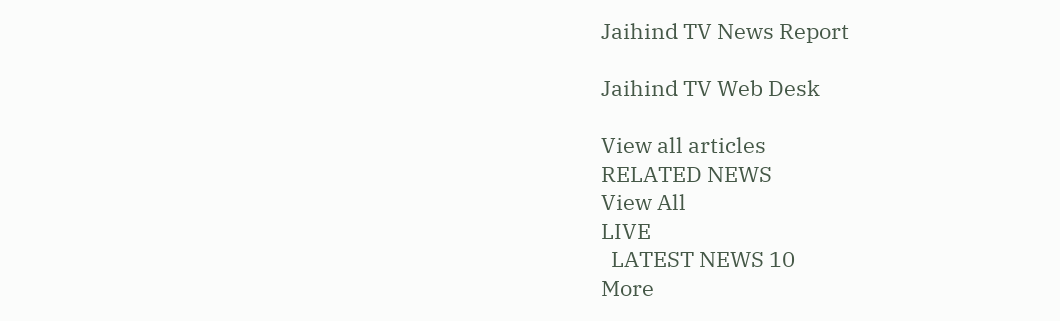Jaihind TV News Report

Jaihind TV Web Desk

View all articles
RELATED NEWS
View All
LIVE
  LATEST NEWS 10
More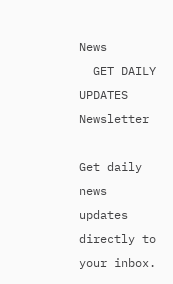News
  GET DAILY UPDATES
Newsletter

Get daily news updates directly to your inbox.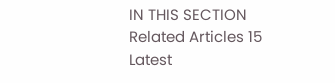IN THIS SECTION
Related Articles 15
Latest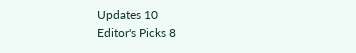Updates 10
Editor's Picks 8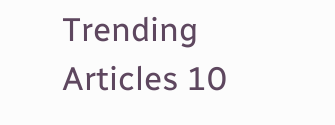Trending Articles 10